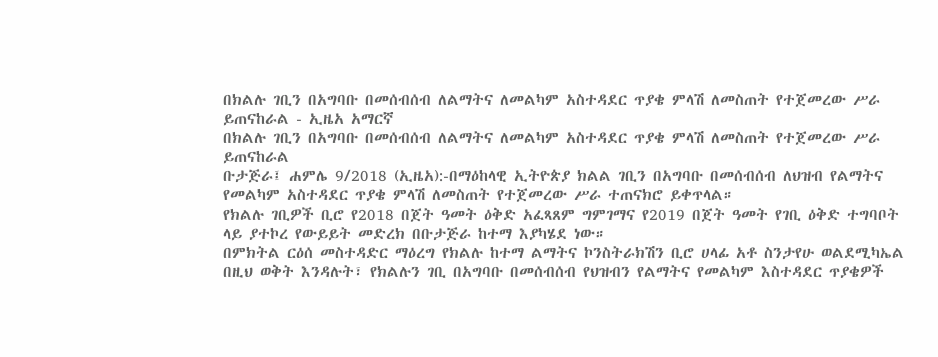በክልሉ ገቢን በአግባቡ በመሰብሰብ ለልማትና ለመልካም አስተዳደር ጥያቄ ምላሽ ለመስጠት የተጀመረው ሥራ ይጠናከራል - ኢዜአ አማርኛ
በክልሉ ገቢን በአግባቡ በመሰብሰብ ለልማትና ለመልካም አስተዳደር ጥያቄ ምላሽ ለመስጠት የተጀመረው ሥራ ይጠናከራል
ቡታጅራ፤ ሐምሌ 9/2018 (ኢዜአ):-በማዕከላዊ ኢትዮጵያ ክልል ገቢን በአግባቡ በመሰብሰብ ለህዝብ የልማትና የመልካም አስተዳደር ጥያቄ ምላሽ ለመስጠት የተጀመረው ሥራ ተጠናክሮ ይቀጥላል።
የክልሉ ገቢዎች ቢሮ የ2018 በጀት ዓመት ዕቅድ አፈጻጸም ግምገማና የ2019 በጀት ዓመት የገቢ ዕቅድ ተግባቦት ላይ ያተኮረ የውይይት መድረክ በቡታጅራ ከተማ እያካሄደ ነው።
በምክትል ርዕሰ መስተዳድር ማዕረግ የክልሉ ከተማ ልማትና ኮንስትራክሽን ቢሮ ሀላፊ አቶ ስንታየሁ ወልደሚካኤል በዚህ ወቅት እንዳሉት፣ የክልሉን ገቢ በአግባቡ በመሰብሰብ የህዝብን የልማትና የመልካም እስተዳደር ጥያቄዎች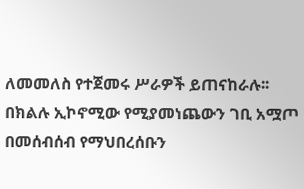ለመመለስ የተጀመሩ ሥራዎች ይጠናከራሉ፡፡
በክልሉ ኢኮኖሚው የሚያመነጨውን ገቢ አሟጦ በመሰብሰብ የማህበረሰቡን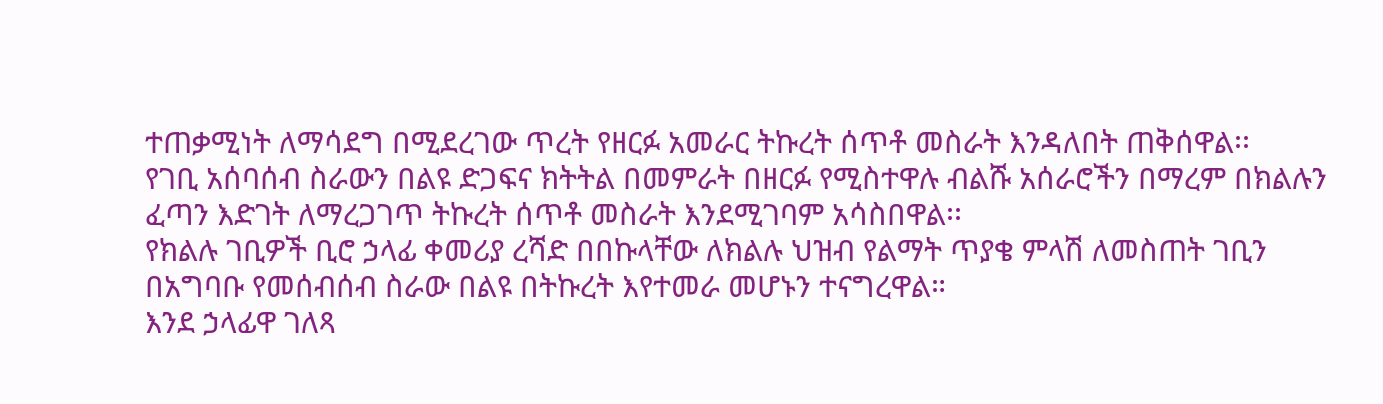ተጠቃሚነት ለማሳደግ በሚደረገው ጥረት የዘርፉ አመራር ትኩረት ሰጥቶ መስራት እንዳለበት ጠቅሰዋል፡፡
የገቢ አሰባሰብ ስራውን በልዩ ድጋፍና ክትትል በመምራት በዘርፉ የሚስተዋሉ ብልሹ አሰራሮችን በማረም በክልሉን ፈጣን እድገት ለማረጋገጥ ትኩረት ሰጥቶ መስራት እንደሚገባም አሳስበዋል፡፡
የክልሉ ገቢዎች ቢሮ ኃላፊ ቀመሪያ ረሻድ በበኩላቸው ለክልሉ ህዝብ የልማት ጥያቄ ምላሽ ለመስጠት ገቢን በአግባቡ የመሰብሰብ ስራው በልዩ በትኩረት እየተመራ መሆኑን ተናግረዋል።
እንደ ኃላፊዋ ገለጻ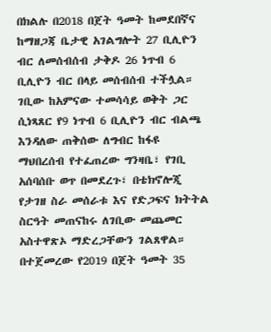በክልሉ በ2018 በጀት ዓመት ከመደበኛና ከማዘጋጃ ቤታዊ አገልግሎት 27 ቢሊዮን ብር ለመሰብሰብ ታቅዶ 26 ነጥብ 6 ቢሊዮን ብር በላይ መሰብሰብ ተችሏል።
ገቢው ከአምናው ተመሳሳይ ወቅት ጋር ሲነጻጸር የ9 ነጥብ 6 ቢሊዮን ብር ብልጫ እንዳለው ጠቅሰው ለግብር ከፋዩ ማህበረሰብ የተፈጠረው ግንዛቤ፣ የገቢ አሰባሰቡ ወጥ በመደረጉ፣ በቴክኖሎጂ የታገዘ ስራ መሰራቱ እና የድጋፍና ክትትል ስርዓት መጠናከሩ ለገቢው መጨመር አስተዋጽኦ ማድረጋቸውን ገልጸዋል።
በተጀመረው የ2019 በጀት ዓመት 35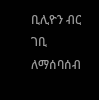ቢሊዮን ብር ገቢ ለማሰባሰብ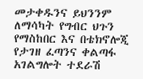መታቀዱንና ይህንንም ለማሳካት የግብር ህጉን የማስከበር እና በቴክኖሎጂ የታገዘ ፈጣንና ቀልጣፋ አገልግሎት ተደራሽ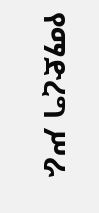የማድረግ ሥራ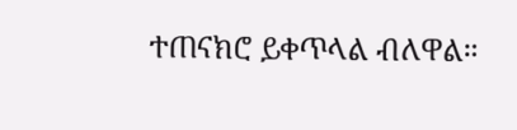ተጠናክሮ ይቀጥላል ብለዋል።